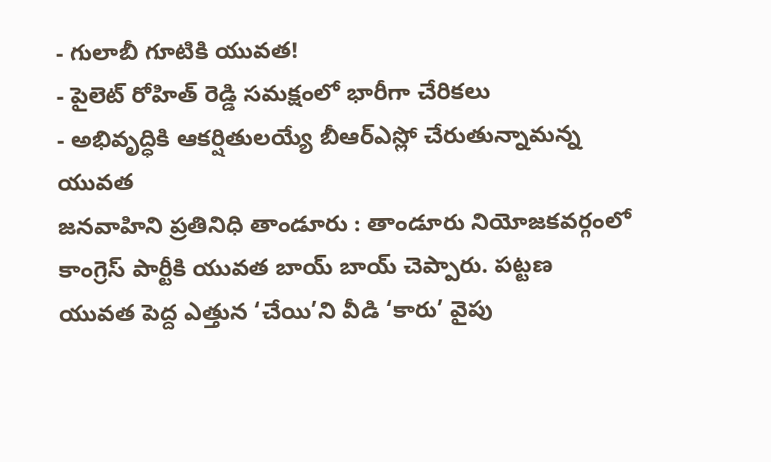- గులాబీ గూటికి యువత!
- పైలెట్ రోహిత్ రెడ్డి సమక్షంలో భారీగా చేరికలు
- అభివృద్ధికి ఆకర్షితులయ్యే బీఆర్ఎస్లో చేరుతున్నామన్న యువత
జనవాహిని ప్రతినిధి తాండూరు : తాండూరు నియోజకవర్గంలో కాంగ్రెస్ పార్టీకి యువత బాయ్ బాయ్ చెప్పారు. పట్టణ యువత పెద్ద ఎత్తున ‘చేయి’ని వీడి ‘కారు’ వైపు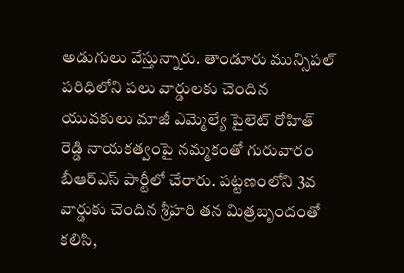అడుగులు వేస్తున్నారు. తాండూరు మున్సిపల్ పరిధిలోని పలు వార్డులకు చెందిన యువకులు మాజీ ఎమ్మెల్యే పైలెట్ రోహిత్ రెడ్డి నాయకత్వంపై నమ్మకంతో గురువారం బీఆర్ఎస్ పార్టీలో చేరారు. పట్టణంలోని 3వ వార్డుకు చెందిన శ్రీహరి తన మిత్రబృందంతో కలిసి,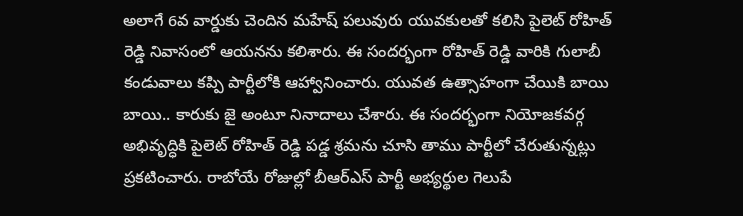అలాగే 6వ వార్డుకు చెందిన మహేష్ పలువురు యువకులతో కలిసి పైలెట్ రోహిత్ రెడ్డి నివాసంలో ఆయనను కలిశారు. ఈ సందర్భంగా రోహిత్ రెడ్డి వారికి గులాబీ కండువాలు కప్పి పార్టీలోకి ఆహ్వానించారు. యువత ఉత్సాహంగా చేయికి బాయి బాయి.. కారుకు జై అంటూ నినాదాలు చేశారు. ఈ సందర్భంగా నియోజకవర్గ అభివృద్ధికి పైలెట్ రోహిత్ రెడ్డి పడ్డ శ్రమను చూసి తాము పార్టీలో చేరుతున్నట్లు ప్రకటించారు. రాబోయే రోజుల్లో బీఆర్ఎస్ పార్టీ అభ్యర్థుల గెలుపే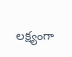లక్ష్యంగా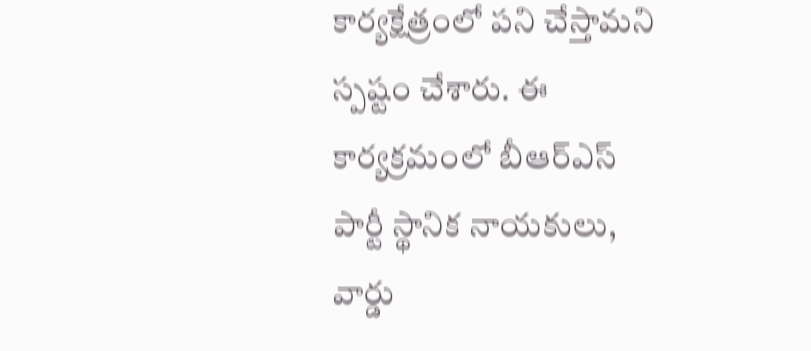కార్యక్షేత్రంలో పని చేస్తామని స్పష్టం చేశారు. ఈ కార్యక్రమంలో బీఆర్ఎస్ పార్టీ స్థానిక నాయకులు, వార్డు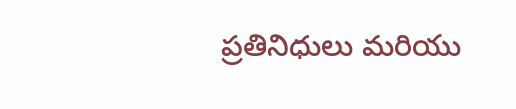ప్రతినిధులు మరియు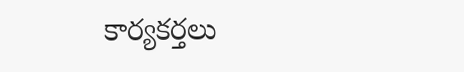కార్యకర్తలు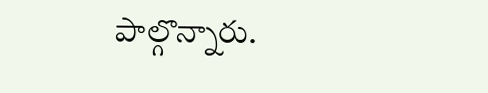పాల్గొన్నారు.